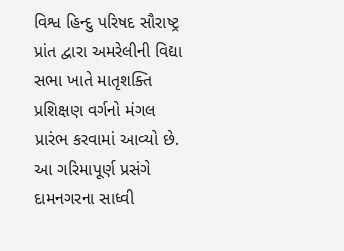વિશ્વ હિન્દુ પરિષદ સૌરાષ્ટ્ર પ્રાંત દ્વારા અમરેલીની વિદ્યા સભા ખાતે માતૃશક્તિ પ્રશિક્ષણ વર્ગનો મંગલ પ્રારંભ કરવામાં આવ્યો છે. આ ગરિમાપૂર્ણ પ્રસંગે દામનગરના સાધ્વી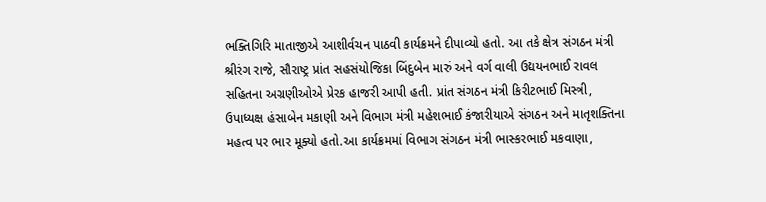ભક્તિગિરિ માતાજીએ આશીર્વચન પાઠવી કાર્યક્રમને દીપાવ્યો હતો. આ તકે ક્ષેત્ર સંગઠન મંત્રી શ્રીરંગ રાજે, સૌરાષ્ટ્ર પ્રાંત સહસંયોજિકા બિંદુબેન મારું અને વર્ગ વાલી ઉદ્યયનભાઈ રાવલ સહિતના અગ્રણીઓએ પ્રેરક હાજરી આપી હતી. પ્રાંત સંગઠન મંત્રી કિરીટભાઈ મિસ્ત્રી, ઉપાધ્યક્ષ હંસાબેન મકાણી અને વિભાગ મંત્રી મહેશભાઈ કંજારીયાએ સંગઠન અને માતૃશક્તિના મહત્વ પર ભાર મૂક્યો હતો.આ કાર્યક્રમમાં વિભાગ સંગઠન મંત્રી ભાસ્કરભાઈ મકવાણા,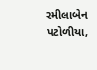રમીલાબેન પટોળીયા,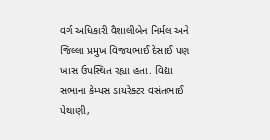વર્ગ અધિકારી વૈશાલીબેન નિર્મલ અને જિલ્લા પ્રમુખ વિજયભાઈ દેસાઈ પણ ખાસ ઉપસ્થિત રહ્યા હતા. વિદ્યા સભાના કેમ્પસ ડાયરેક્ટર વસંતભાઈ પેથાણી,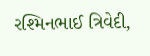રશ્મિનભાઈ ત્રિવેદી,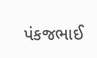પંકજભાઈ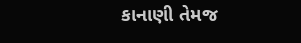કાનાણી તેમજ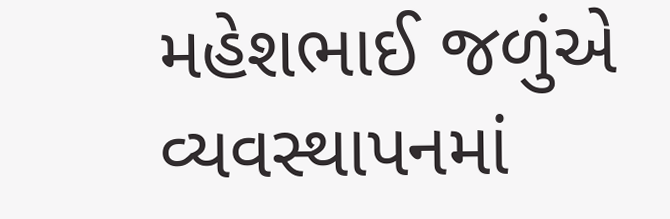મહેશભાઈ જળુંએ વ્યવસ્થાપનમાં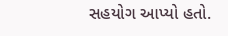સહયોગ આપ્યો હતો.